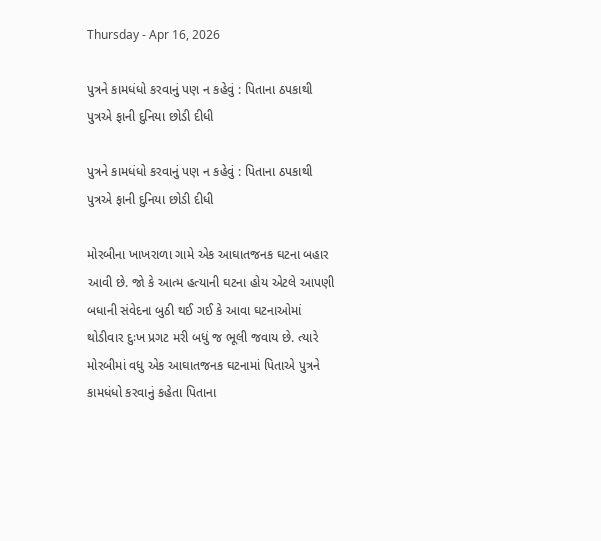Thursday - Apr 16, 2026

પુત્રને કામધંધો કરવાનું પણ ન કહેવું : પિતાના ઠપકાથી પુત્રએ ફાની દુનિયા છોડી દીધી

પુત્રને કામધંધો કરવાનું પણ ન કહેવું : પિતાના ઠપકાથી પુત્રએ ફાની દુનિયા છોડી દીધી

મોરબીના ખાખરાળા ગામે એક આઘાતજનક ઘટના બહાર આવી છે. જો કે આત્મ હત્યાની ઘટના હોય એટલે આપણી બધાની સંવેદના બુઠી થઈ ગઈ કે આવા ઘટનાઓમાં થોડીવાર દુઃખ પ્રગટ મરી બધું જ ભૂલી જવાય છે. ત્યારે મોરબીમાં વધુ એક આઘાતજનક ઘટનામાં પિતાએ પુત્રને કામધંધો કરવાનું કહેતા પિતાના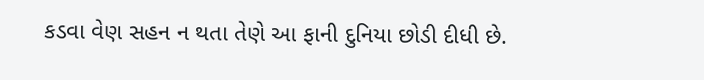કડવા વેણ સહન ન થતા તેણે આ ફાની દુનિયા છોડી દીધી છે.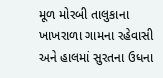મૂળ મોરબી તાલુકાના ખાખરાળા ગામના રહેવાસી અને હાલમાં સુરતના ઉધના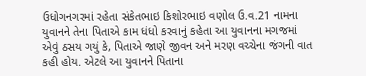ઉધોગનગરમાં રહેતા સંકેતભાઇ કિશોરભાઇ વણોલ ઉ.વ.21 નામના યુવાનને તેના પિતાએ કામ ધંધો કરવાનું કહેતા આ યુવાનના મગજમાં એવું ઠસય ગયું કે, પિતાએ જાણે જીવન અને મરણ વચ્ચેના જંગની વાત કહી હોય. એટલે આ યુવાનને પિતાના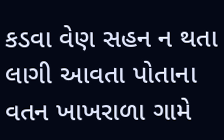કડવા વેણ સહન ન થતા લાગી આવતા પોતાના વતન ખાખરાળા ગામે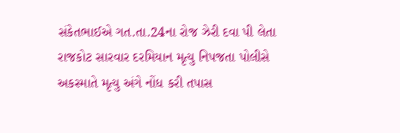સંકેતભાઈએ ગત.તા.24ના રોજ ઝેરી દવા પી લેતા રાજકોટ સારવાર દરમિયાન મૃત્યુ નિપજતા પોલીસે અકસ્માતે મૃત્યુ અંગે નોંધ કરી તપાસ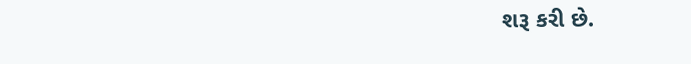શરૂ કરી છે.